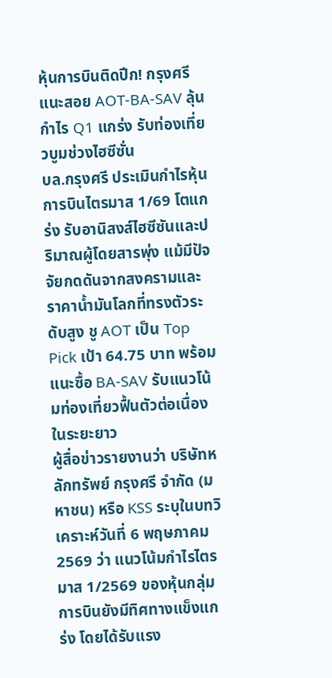หุ้นการบินติดปีก! กรุงศรีแนะสอย AOT-BA-SAV ลุ้นกำไร Q1 แกร่ง รับท่องเที่ยวบูมช่วงไฮซีซั่น
บล.กรุงศรี ประเมินกำไรหุ้นการบินไตรมาส 1/69 โตแกร่ง รับอานิสงส์ไฮซีซันและปริมาณผู้โดยสารพุ่ง แม้มีปัจจัยกดดันจากสงครามและราคาน้ำมันโลกที่ทรงตัวระดับสูง ชู AOT เป็น Top Pick เป้า 64.75 บาท พร้อมแนะซื้อ BA-SAV รับแนวโน้มท่องเที่ยวฟื้นตัวต่อเนื่องในระยะยาว
ผู้สื่อข่าวรายงานว่า บริษัทหลักทรัพย์ กรุงศรี จำกัด (มหาชน) หรือ KSS ระบุในบทวิเคราะห์วันที่ 6 พฤษภาคม 2569 ว่า แนวโน้มกำไรไตรมาส 1/2569 ของหุ้นกลุ่มการบินยังมีทิศทางแข็งแกร่ง โดยได้รับแรง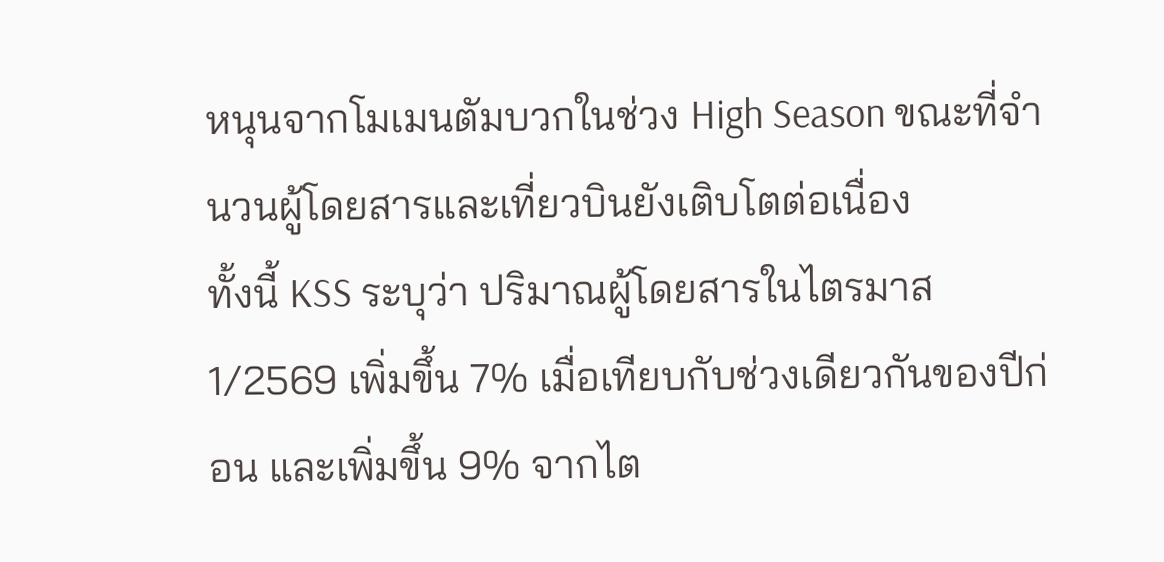หนุนจากโมเมนตัมบวกในช่วง High Season ขณะที่จำนวนผู้โดยสารและเที่ยวบินยังเติบโตต่อเนื่อง
ทั้งนี้ KSS ระบุว่า ปริมาณผู้โดยสารในไตรมาส 1/2569 เพิ่มขึ้น 7% เมื่อเทียบกับช่วงเดียวกันของปีก่อน และเพิ่มขึ้น 9% จากไต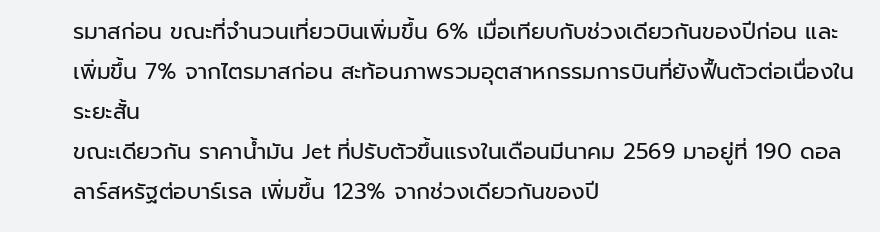รมาสก่อน ขณะที่จำนวนเที่ยวบินเพิ่มขึ้น 6% เมื่อเทียบกับช่วงเดียวกันของปีก่อน และเพิ่มขึ้น 7% จากไตรมาสก่อน สะท้อนภาพรวมอุตสาหกรรมการบินที่ยังฟื้นตัวต่อเนื่องในระยะสั้น
ขณะเดียวกัน ราคาน้ำมัน Jet ที่ปรับตัวขึ้นแรงในเดือนมีนาคม 2569 มาอยู่ที่ 190 ดอลลาร์สหรัฐต่อบาร์เรล เพิ่มขึ้น 123% จากช่วงเดียวกันของปี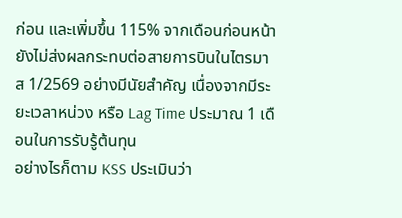ก่อน และเพิ่มขึ้น 115% จากเดือนก่อนหน้า ยังไม่ส่งผลกระทบต่อสายการบินในไตรมาส 1/2569 อย่างมีนัยสำคัญ เนื่องจากมีระยะเวลาหน่วง หรือ Lag Time ประมาณ 1 เดือนในการรับรู้ต้นทุน
อย่างไรก็ตาม KSS ประเมินว่า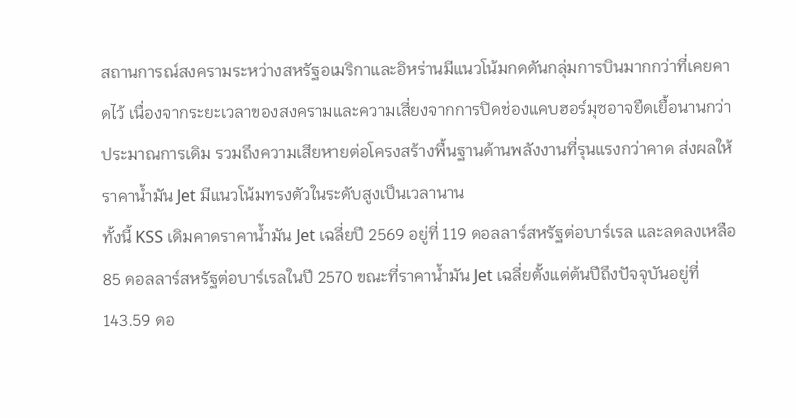สถานการณ์สงครามระหว่างสหรัฐอเมริกาและอิหร่านมีแนวโน้มกดดันกลุ่มการบินมากกว่าที่เคยคาดไว้ เนื่องจากระยะเวลาของสงครามและความเสี่ยงจากการปิดช่องแคบฮอร์มุซอาจยืดเยื้อนานกว่าประมาณการเดิม รวมถึงความเสียหายต่อโครงสร้างพื้นฐานด้านพลังงานที่รุนแรงกว่าคาด ส่งผลให้ราคาน้ำมัน Jet มีแนวโน้มทรงตัวในระดับสูงเป็นเวลานาน
ทั้งนี้ KSS เดิมคาดราคาน้ำมัน Jet เฉลี่ยปี 2569 อยู่ที่ 119 ดอลลาร์สหรัฐต่อบาร์เรล และลดลงเหลือ 85 ดอลลาร์สหรัฐต่อบาร์เรลในปี 2570 ขณะที่ราคาน้ำมัน Jet เฉลี่ยตั้งแต่ต้นปีถึงปัจจุบันอยู่ที่ 143.59 ดอ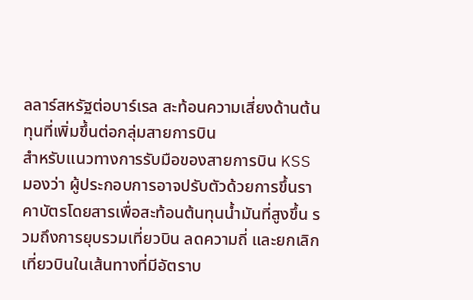ลลาร์สหรัฐต่อบาร์เรล สะท้อนความเสี่ยงด้านต้นทุนที่เพิ่มขึ้นต่อกลุ่มสายการบิน
สำหรับแนวทางการรับมือของสายการบิน KSS มองว่า ผู้ประกอบการอาจปรับตัวด้วยการขึ้นราคาบัตรโดยสารเพื่อสะท้อนต้นทุนน้ำมันที่สูงขึ้น รวมถึงการยุบรวมเที่ยวบิน ลดความถี่ และยกเลิกเที่ยวบินในเส้นทางที่มีอัตราบ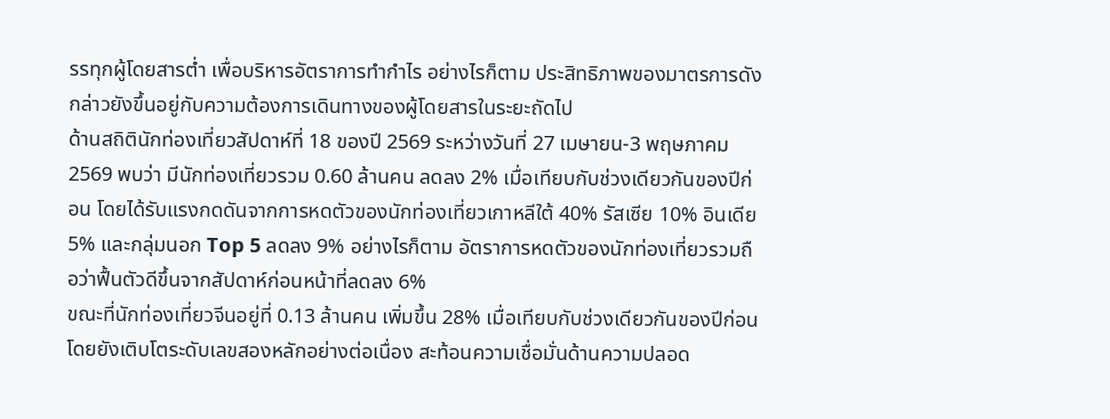รรทุกผู้โดยสารต่ำ เพื่อบริหารอัตราการทำกำไร อย่างไรก็ตาม ประสิทธิภาพของมาตรการดังกล่าวยังขึ้นอยู่กับความต้องการเดินทางของผู้โดยสารในระยะถัดไป
ด้านสถิตินักท่องเที่ยวสัปดาห์ที่ 18 ของปี 2569 ระหว่างวันที่ 27 เมษายน-3 พฤษภาคม 2569 พบว่า มีนักท่องเที่ยวรวม 0.60 ล้านคน ลดลง 2% เมื่อเทียบกับช่วงเดียวกันของปีก่อน โดยได้รับแรงกดดันจากการหดตัวของนักท่องเที่ยวเกาหลีใต้ 40% รัสเซีย 10% อินเดีย 5% และกลุ่มนอก Top 5 ลดลง 9% อย่างไรก็ตาม อัตราการหดตัวของนักท่องเที่ยวรวมถือว่าฟื้นตัวดีขึ้นจากสัปดาห์ก่อนหน้าที่ลดลง 6%
ขณะที่นักท่องเที่ยวจีนอยู่ที่ 0.13 ล้านคน เพิ่มขึ้น 28% เมื่อเทียบกับช่วงเดียวกันของปีก่อน โดยยังเติบโตระดับเลขสองหลักอย่างต่อเนื่อง สะท้อนความเชื่อมั่นด้านความปลอด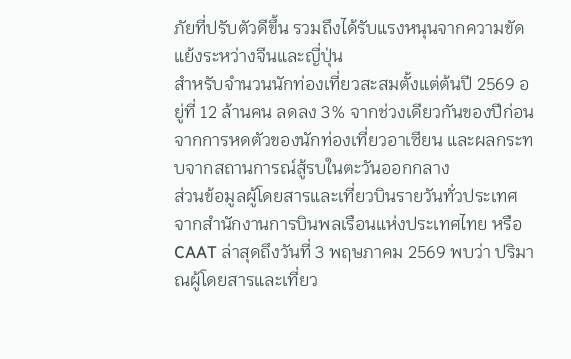ภัยที่ปรับตัวดีขึ้น รวมถึงได้รับแรงหนุนจากความขัดแย้งระหว่างจีนและญี่ปุ่น
สำหรับจำนวนนักท่องเที่ยวสะสมตั้งแต่ต้นปี 2569 อยู่ที่ 12 ล้านคน ลดลง 3% จากช่วงเดียวกันของปีก่อน จากการหดตัวของนักท่องเที่ยวอาเซียน และผลกระทบจากสถานการณ์สู้รบในตะวันออกกลาง
ส่วนข้อมูลผู้โดยสารและเที่ยวบินรายวันทั่วประเทศจากสำนักงานการบินพลเรือนแห่งประเทศไทย หรือ CAAT ล่าสุดถึงวันที่ 3 พฤษภาคม 2569 พบว่า ปริมาณผู้โดยสารและเที่ยว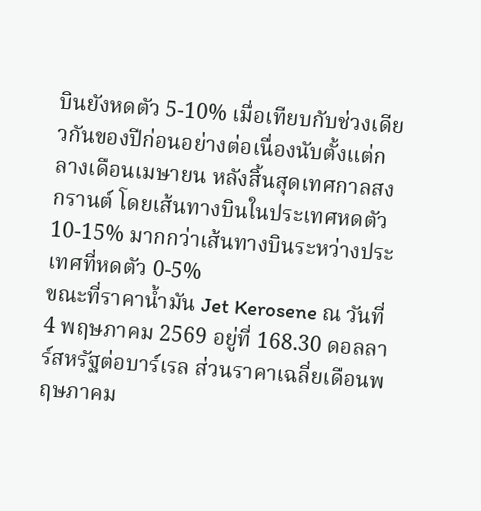บินยังหดตัว 5-10% เมื่อเทียบกับช่วงเดียวกันของปีก่อนอย่างต่อเนื่องนับตั้งแต่กลางเดือนเมษายน หลังสิ้นสุดเทศกาลสงกรานต์ โดยเส้นทางบินในประเทศหดตัว 10-15% มากกว่าเส้นทางบินระหว่างประเทศที่หดตัว 0-5%
ขณะที่ราคาน้ำมัน Jet Kerosene ณ วันที่ 4 พฤษภาคม 2569 อยู่ที่ 168.30 ดอลลาร์สหรัฐต่อบาร์เรล ส่วนราคาเฉลี่ยเดือนพฤษภาคม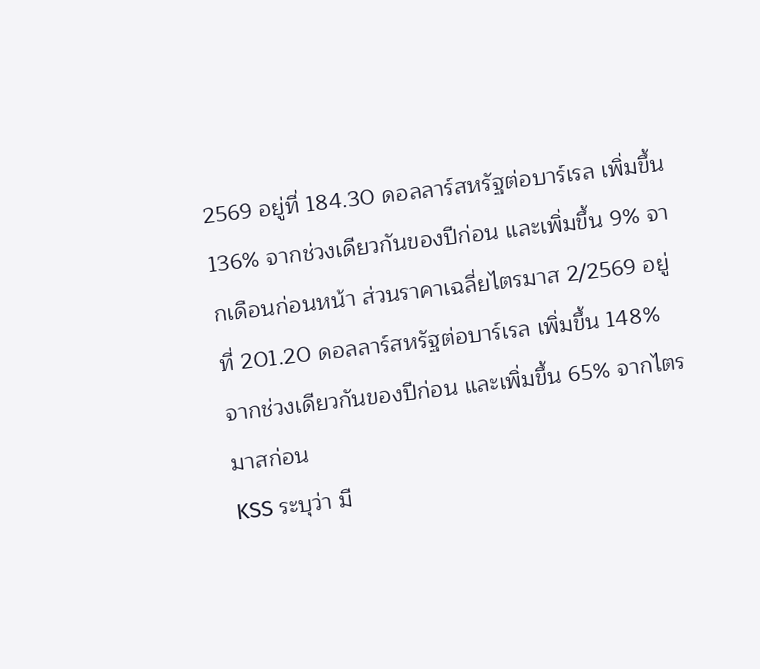2569 อยู่ที่ 184.30 ดอลลาร์สหรัฐต่อบาร์เรล เพิ่มขึ้น 136% จากช่วงเดียวกันของปีก่อน และเพิ่มขึ้น 9% จากเดือนก่อนหน้า ส่วนราคาเฉลี่ยไตรมาส 2/2569 อยู่ที่ 201.20 ดอลลาร์สหรัฐต่อบาร์เรล เพิ่มขึ้น 148% จากช่วงเดียวกันของปีก่อน และเพิ่มขึ้น 65% จากไตรมาสก่อน
KSS ระบุว่า มี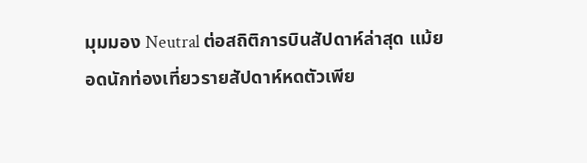มุมมอง Neutral ต่อสถิติการบินสัปดาห์ล่าสุด แม้ยอดนักท่องเที่ยวรายสัปดาห์หดตัวเพีย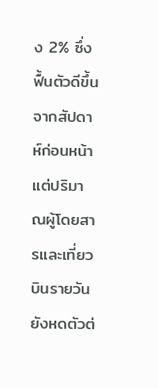ง 2% ซึ่งฟื้นตัวดีขึ้นจากสัปดาห์ก่อนหน้า แต่ปริมาณผู้โดยสารและเที่ยวบินรายวันยังหดตัวต่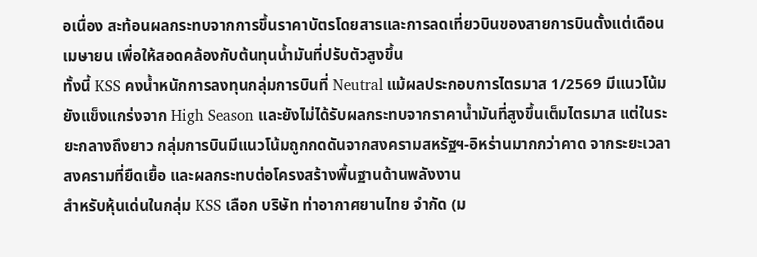อเนื่อง สะท้อนผลกระทบจากการขึ้นราคาบัตรโดยสารและการลดเที่ยวบินของสายการบินตั้งแต่เดือนเมษายน เพื่อให้สอดคล้องกับต้นทุนน้ำมันที่ปรับตัวสูงขึ้น
ทั้งนี้ KSS คงน้ำหนักการลงทุนกลุ่มการบินที่ Neutral แม้ผลประกอบการไตรมาส 1/2569 มีแนวโน้มยังแข็งแกร่งจาก High Season และยังไม่ได้รับผลกระทบจากราคาน้ำมันที่สูงขึ้นเต็มไตรมาส แต่ในระยะกลางถึงยาว กลุ่มการบินมีแนวโน้มถูกกดดันจากสงครามสหรัฐฯ-อิหร่านมากกว่าคาด จากระยะเวลาสงครามที่ยืดเยื้อ และผลกระทบต่อโครงสร้างพื้นฐานด้านพลังงาน
สำหรับหุ้นเด่นในกลุ่ม KSS เลือก บริษัท ท่าอากาศยานไทย จำกัด (ม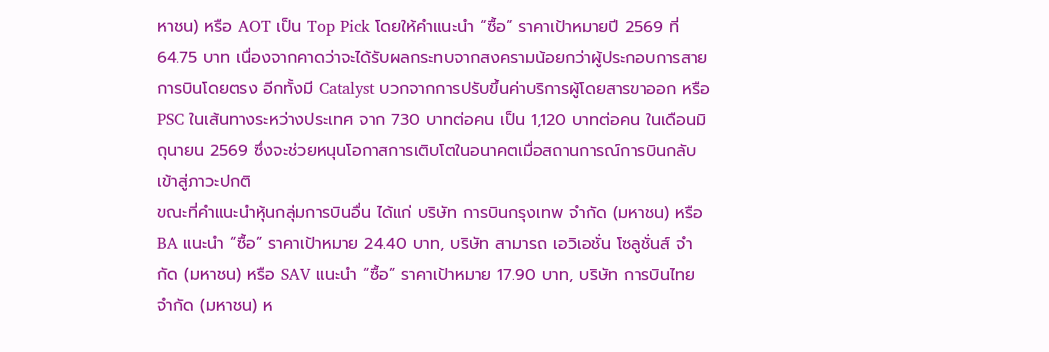หาชน) หรือ AOT เป็น Top Pick โดยให้คำแนะนำ “ซื้อ” ราคาเป้าหมายปี 2569 ที่ 64.75 บาท เนื่องจากคาดว่าจะได้รับผลกระทบจากสงครามน้อยกว่าผู้ประกอบการสายการบินโดยตรง อีกทั้งมี Catalyst บวกจากการปรับขึ้นค่าบริการผู้โดยสารขาออก หรือ PSC ในเส้นทางระหว่างประเทศ จาก 730 บาทต่อคน เป็น 1,120 บาทต่อคน ในเดือนมิถุนายน 2569 ซึ่งจะช่วยหนุนโอกาสการเติบโตในอนาคตเมื่อสถานการณ์การบินกลับเข้าสู่ภาวะปกติ
ขณะที่คำแนะนำหุ้นกลุ่มการบินอื่น ได้แก่ บริษัท การบินกรุงเทพ จำกัด (มหาชน) หรือ BA แนะนำ “ซื้อ” ราคาเป้าหมาย 24.40 บาท, บริษัท สามารถ เอวิเอชั่น โซลูชั่นส์ จำกัด (มหาชน) หรือ SAV แนะนำ “ซื้อ” ราคาเป้าหมาย 17.90 บาท, บริษัท การบินไทย จำกัด (มหาชน) ห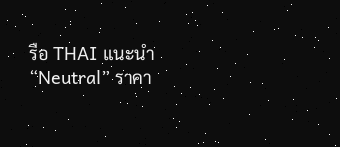รือ THAI แนะนำ “Neutral” ราคา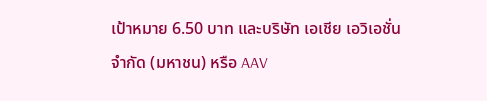เป้าหมาย 6.50 บาท และบริษัท เอเชีย เอวิเอชั่น จำกัด (มหาชน) หรือ AAV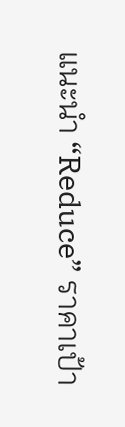แนะนำ “Reduce” ราคาเป้า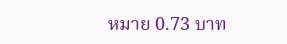หมาย 0.73 บาท